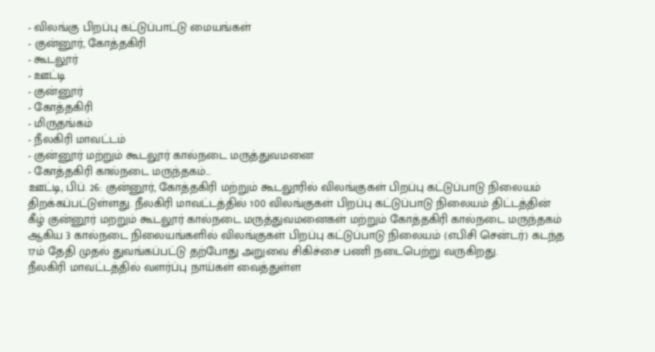- விலங்கு பிறப்பு கட்டுப்பாட்டு மையங்கள்
- குன்னூர், கோத்தகிரி
- கூடலூர்
- ஊட்டி
- குன்னூர்
- கோத்தகிரி
- மிருதங்கம்
- நீலகிரி மாவட்டம்
- குன்னூர் மற்றும் கூடலூர் கால்நடை மருத்துவமனை
- கோத்தகிரி கால்நடை மருந்தகம்...
ஊட்டி, பிப். 26: குன்னூர், கோத்தகிரி மற்றும் கூடலூரில் விலங்குகள் பிறப்பு கட்டுப்பாடு நிலையம் திறக்கப்பட்டுள்ளது. நீலகிரி மாவட்டத்தில் 100 விலங்குகள் பிறப்பு கட்டுப்பாடு நிலையம் திட்டத்தின் கீழ் குன்னூர் மறறும் கூடலூர் கால்நடை மருத்துவமனைகள் மற்றும் கோத்தகிரி கால்நடை மருந்தகம் ஆகிய 3 கால்நடை நிலையங்களில் விலங்குகள் பிறப்பு கட்டுப்பாடு நிலையம் (எபிசி சென்டர்) கடந்த 17ம் தேதி முதல் துவங்கப்பட்டு தற்போது அறுவை சிகிச்சை பணி நடைபெற்று வருகிறது.
நீலகிரி மாவட்டத்தில் வளர்ப்பு நாய்கள் வைத்துள்ள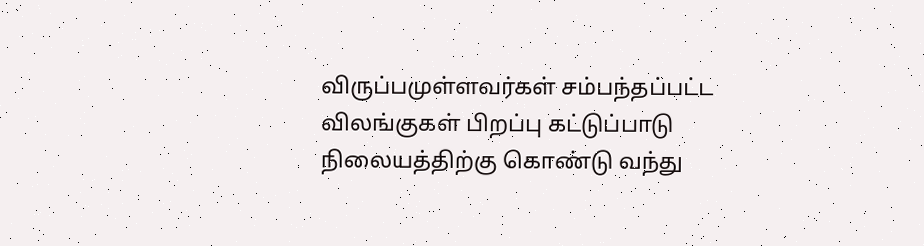விருப்பமுள்ளவர்கள் சம்பந்தப்பட்ட விலங்குகள் பிறப்பு கட்டுப்பாடு நிலையத்திற்கு கொண்டு வந்து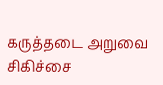கருத்தடை அறுவை சிகிச்சை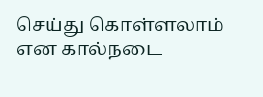செய்து கொள்ளலாம் என கால்நடை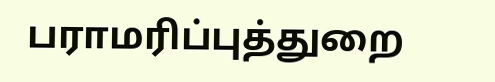பராமரிப்புத்துறை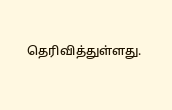தெரிவித்துள்ளது.